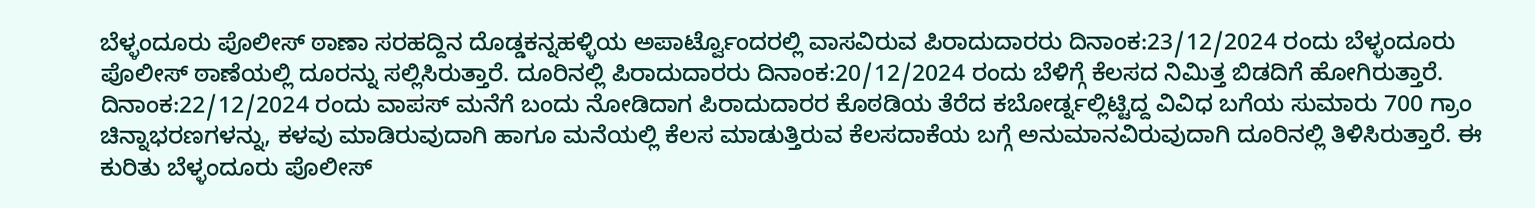ಬೆಳ್ಳಂದೂರು ಪೊಲೀಸ್ ಠಾಣಾ ಸರಹದ್ದಿನ ದೊಡ್ಡಕನ್ನಹಳ್ಳಿಯ ಅಪಾರ್ಟ್ವೊಂದರಲ್ಲಿ ವಾಸವಿರುವ ಪಿರಾದುದಾರರು ದಿನಾಂಕ:23/12/2024 ರಂದು ಬೆಳ್ಳಂದೂರು ಪೊಲೀಸ್ ಠಾಣೆಯಲ್ಲಿ ದೂರನ್ನು ಸಲ್ಲಿಸಿರುತ್ತಾರೆ. ದೂರಿನಲ್ಲಿ ಪಿರಾದುದಾರರು ದಿನಾಂಕ:20/12/2024 ರಂದು ಬೆಳಿಗ್ಗೆ ಕೆಲಸದ ನಿಮಿತ್ತ ಬಿಡದಿಗೆ ಹೋಗಿರುತ್ತಾರೆ. ದಿನಾಂಕ:22/12/2024 ರಂದು ವಾಪಸ್ ಮನೆಗೆ ಬಂದು ನೋಡಿದಾಗ ಪಿರಾದುದಾರರ ಕೊಠಡಿಯ ತೆರೆದ ಕಬೋರ್ಡ್ನಲ್ಲಿಟ್ಟಿದ್ದ ವಿವಿಧ ಬಗೆಯ ಸುಮಾರು 700 ಗ್ರಾಂ ಚಿನ್ನಾಭರಣಗಳನ್ನು, ಕಳವು ಮಾಡಿರುವುದಾಗಿ ಹಾಗೂ ಮನೆಯಲ್ಲಿ ಕೆಲಸ ಮಾಡುತ್ತಿರುವ ಕೆಲಸದಾಕೆಯ ಬಗ್ಗೆ ಅನುಮಾನವಿರುವುದಾಗಿ ದೂರಿನಲ್ಲಿ ತಿಳಿಸಿರುತ್ತಾರೆ. ಈ ಕುರಿತು ಬೆಳ್ಳಂದೂರು ಪೊಲೀಸ್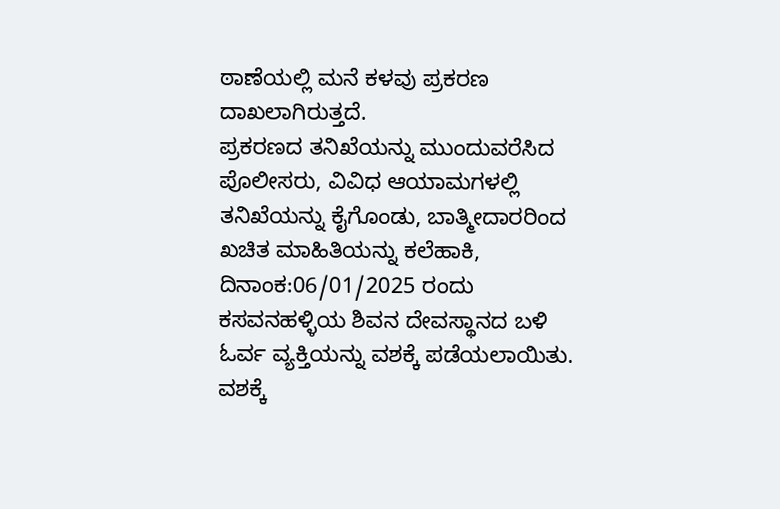ಠಾಣೆಯಲ್ಲಿ ಮನೆ ಕಳವು ಪ್ರಕರಣ ದಾಖಲಾಗಿರುತ್ತದೆ.
ಪ್ರಕರಣದ ತನಿಖೆಯನ್ನು ಮುಂದುವರೆಸಿದ ಪೊಲೀಸರು, ವಿವಿಧ ಆಯಾಮಗಳಲ್ಲಿ ತನಿಖೆಯನ್ನು ಕೈಗೊಂಡು, ಬಾತ್ಮೀದಾರರಿಂದ ಖಚಿತ ಮಾಹಿತಿಯನ್ನು ಕಲೆಹಾಕಿ, ದಿನಾಂಕ:06/01/2025 ರಂದು ಕಸವನಹಳ್ಳಿಯ ಶಿವನ ದೇವಸ್ಥಾನದ ಬಳಿ ಓರ್ವ ವ್ಯಕ್ತಿಯನ್ನು ವಶಕ್ಕೆ ಪಡೆಯಲಾಯಿತು. ವಶಕ್ಕೆ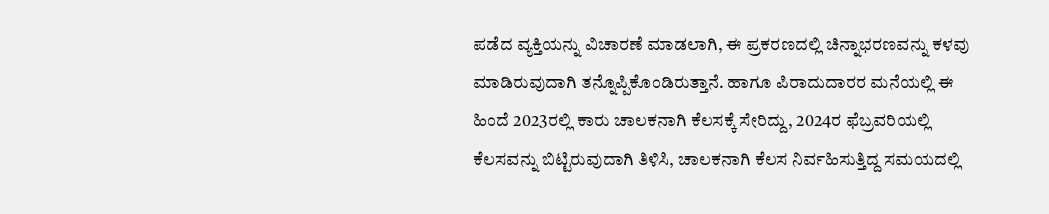ಪಡೆದ ವ್ಯಕ್ತಿಯನ್ನು ವಿಚಾರಣೆ ಮಾಡಲಾಗಿ, ಈ ಪ್ರಕರಣದಲ್ಲಿ ಚಿನ್ನಾಭರಣವನ್ನು ಕಳವು ಮಾಡಿರುವುದಾಗಿ ತನ್ನೊಪ್ಪಿಕೊಂಡಿರುತ್ತಾನೆ. ಹಾಗೂ ಪಿರಾದುದಾರರ ಮನೆಯಲ್ಲಿ ಈ ಹಿಂದೆ 2023ರಲ್ಲಿ ಕಾರು ಚಾಲಕನಾಗಿ ಕೆಲಸಕ್ಕೆ ಸೇರಿದ್ದು, 2024ರ ಫೆಬ್ರವರಿಯಲ್ಲಿ ಕೆಲಸವನ್ನು ಬಿಟ್ಟಿರುವುದಾಗಿ ತಿಳಿಸಿ, ಚಾಲಕನಾಗಿ ಕೆಲಸ ನಿರ್ವಹಿಸುತ್ತಿದ್ದ ಸಮಯದಲ್ಲಿ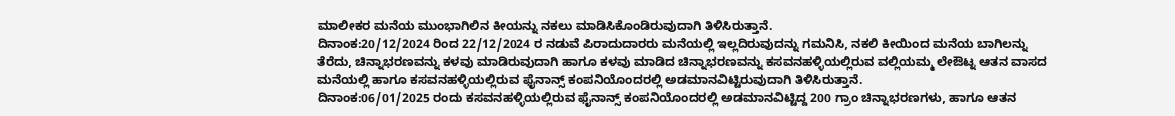ಮಾಲೀಕರ ಮನೆಯ ಮುಂಭಾಗಿಲಿನ ಕೀಯನ್ನು ನಕಲು ಮಾಡಿಸಿಕೊಂಡಿರುವುದಾಗಿ ತಿಳಿಸಿರುತ್ತಾನೆ.
ದಿನಾಂಕ:20/12/2024 ರಿಂದ 22/12/2024 ರ ನಡುವೆ ಪಿರಾದುದಾರರು ಮನೆಯಲ್ಲಿ ಇಲ್ಲದಿರುವುದನ್ನು ಗಮನಿಸಿ, ನಕಲಿ ಕೀಯಿಂದ ಮನೆಯ ಬಾಗಿಲನ್ನು ತೆರೆದು, ಚಿನ್ನಾಭರಣವನ್ನು ಕಳವು ಮಾಡಿರುವುದಾಗಿ ಹಾಗೂ ಕಳವು ಮಾಡಿದ ಚಿನ್ನಾಭರಣವನ್ನು ಕಸವನಹಳ್ಳಿಯಲ್ಲಿರುವ ವಲ್ಲಿಯಮ್ಮ ಲೇಔಟ್ನ ಆತನ ವಾಸದ ಮನೆಯಲ್ಲಿ ಹಾಗೂ ಕಸವನಹಳ್ಳಿಯಲ್ಲಿರುವ ಫೈನಾನ್ಸ್ ಕಂಪನಿಯೊಂದರಲ್ಲಿ ಅಡಮಾನವಿಟ್ಟಿರುವುದಾಗಿ ತಿಳಿಸಿರುತ್ತಾನೆ.
ದಿನಾಂಕ:06/01/2025 ರಂದು ಕಸವನಹಳ್ಳಿಯಲ್ಲಿರುವ ಫೈನಾನ್ಸ್ ಕಂಪನಿಯೊಂದರಲ್ಲಿ ಅಡಮಾನವಿಟ್ಟಿದ್ದ 200 ಗ್ರಾಂ ಚಿನ್ನಾಭರಣಗಳು, ಹಾಗೂ ಆತನ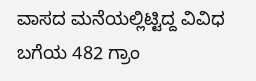ವಾಸದ ಮನೆಯಲ್ಲಿಟ್ಟಿದ್ದ ವಿವಿಧ ಬಗೆಯ 482 ಗ್ರಾಂ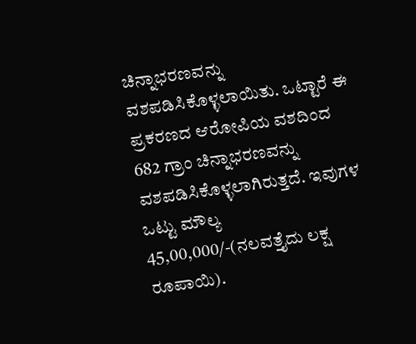ಚಿನ್ನಾಭರಣವನ್ನು ವಶಪಡಿಸಿಕೊಳ್ಳಲಾಯಿತು. ಒಟ್ಟಾರೆ ಈ ಪ್ರಕರಣದ ಆರೋಪಿಯ ವಶದಿಂದ 682 ಗ್ರಾಂ ಚಿನ್ನಾಭರಣವನ್ನು ವಶಪಡಿಸಿಕೊಳ್ಳಲಾಗಿರುತ್ತದೆ. ಇವುಗಳ ಒಟ್ಟು ಮೌಲ್ಯ 45,00,000/-(ನಲವತ್ತೈದು ಲಕ್ಷ ರೂಪಾಯಿ).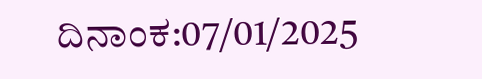ದಿನಾಂಕ:07/01/2025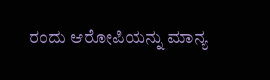ರಂದು ಆರೋಪಿಯನ್ನು ಮಾನ್ಯ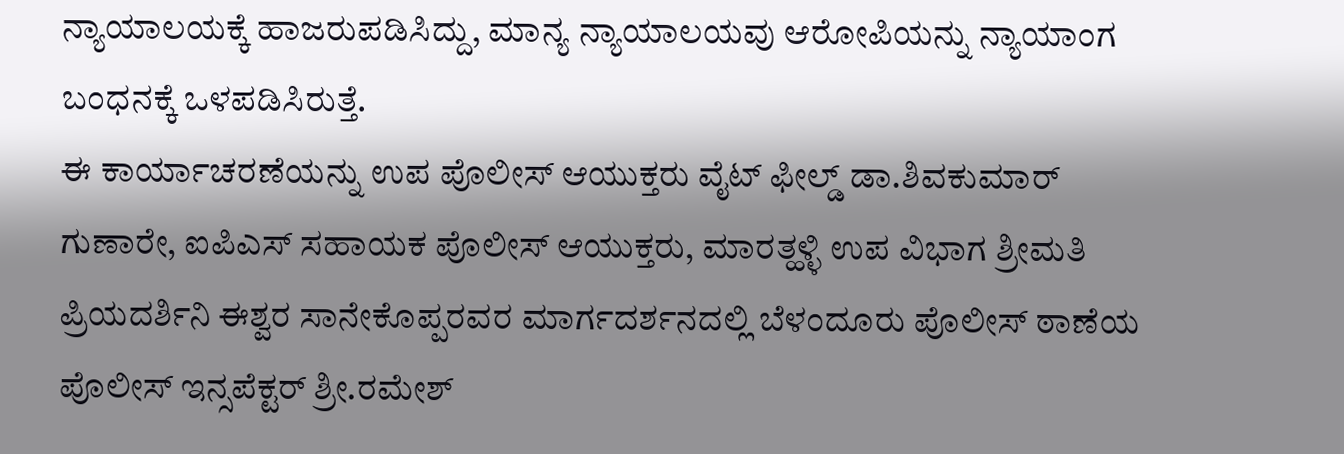ನ್ಯಾಯಾಲಯಕ್ಕೆ ಹಾಜರುಪಡಿಸಿದ್ದು, ಮಾನ್ಯ ನ್ಯಾಯಾಲಯವು ಆರೋಪಿಯನ್ನು ನ್ಯಾಯಾಂಗ ಬಂಧನಕ್ಕೆ ಒಳಪಡಿಸಿರುತ್ತೆ.
ಈ ಕಾರ್ಯಾಚರಣೆಯನ್ನು ಉಪ ಪೊಲೀಸ್ ಆಯುಕ್ತರು ವೈಟ್ ಫೀಲ್ಡ್ ಡಾ.ಶಿವಕುಮಾರ್ ಗುಣಾರೇ, ಐಪಿಎಸ್ ಸಹಾಯಕ ಪೊಲೀಸ್ ಆಯುಕ್ತರು, ಮಾರತ್ಹಳ್ಳಿ ಉಪ ವಿಭಾಗ ಶ್ರೀಮತಿ ಪ್ರಿಯದರ್ಶಿನಿ ಈಶ್ವರ ಸಾನೇಕೊಪ್ಪರವರ ಮಾರ್ಗದರ್ಶನದಲ್ಲಿ ಬೆಳಂದೂರು ಪೊಲೀಸ್ ಠಾಣೆಯ ಪೊಲೀಸ್ ಇನ್ಸಪೆಕ್ಟರ್ ಶ್ರೀ.ರಮೇಶ್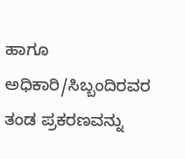ಹಾಗೂ ಅಧಿಕಾರಿ/ಸಿಬ್ಬಂದಿರವರ ತಂಡ ಪ್ರಕರಣವನ್ನು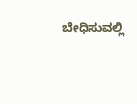ಬೇಧಿಸುವಲ್ಲಿ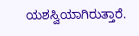ಯಶಸ್ವಿಯಾಗಿರುತ್ತಾರೆ.